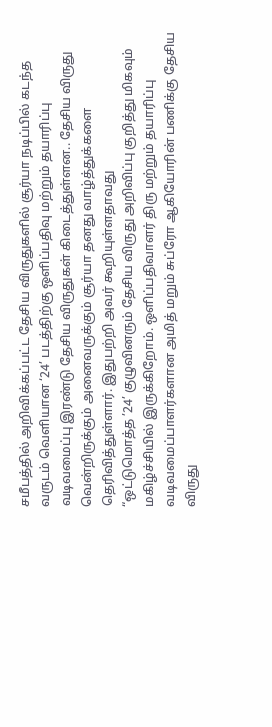சமீபத்தில் அறிவிக்கப்பட்ட தேசிய விருதுகளில் சூர்யா நடிப்பில் கடந்த வருடம் வெளியான ‘24’ படத்திற்கு ஒளிப்பதிவு மற்றும் தயாரிப்பு வடிவமைப்பு இரண்டு தேசிய விருதுகள் கிடைத்துள்ளன.. தேசிய விருது வென்றிருக்கும் அனைவருக்கும் சூர்யா தனது வாழ்த்துக்களை தெரிவித்துள்ளார். இதுபற்றி அவர் கூறியுள்ளதாவது
“ஒட்டுமொத்த ’24’ குழுவினரும் தேசிய விருது அறிவிப்பு குறித்து மிகவும் மகிழ்ச்சியில் இருக்கிறோம். ஒளிப்பதிவாளர் திரு மற்றும் தயாரிப்பு வடிவமைப்பாளர்களான அமித் மறும் சுப்ரோ ஆகியோரின் பணிக்கு தேசிய விருது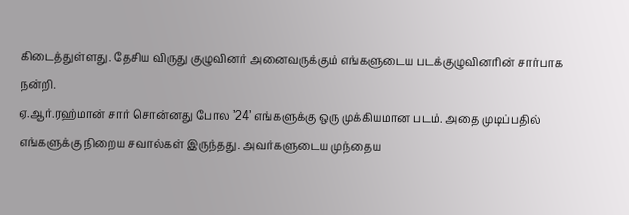கிடைத்துள்ளது. தேசிய விருது குழுவினர் அனைவருக்கும் எங்களுடைய படக்குழுவினரின் சார்பாக நன்றி.
ஏ.ஆர்.ரஹ்மான் சார் சொன்னது போல ’24’ எங்களுக்கு ஒரு முக்கியமான படம். அதை முடிப்பதில் எங்களுக்கு நிறைய சவால்கள் இருந்தது. அவர்களுடைய முந்தைய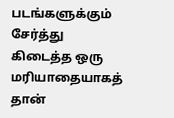படங்களுக்கும் சேர்த்து கிடைத்த ஒரு மரியாதையாகத் தான்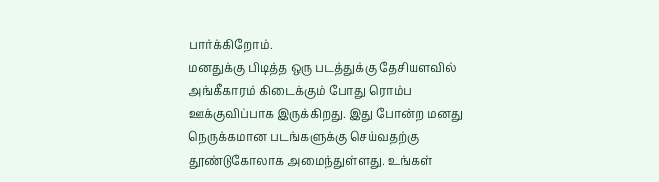பார்க்கிறோம்.
மனதுக்கு பிடித்த ஒரு படத்துக்கு தேசியளவில் அங்கீகாரம் கிடைக்கும் போது ரொம்ப ஊக்குவிப்பாக இருக்கிறது. இது போன்ற மனது நெருக்கமான படங்களுக்கு செய்வதற்கு தூண்டுகோலாக அமைந்துள்ளது. உங்கள்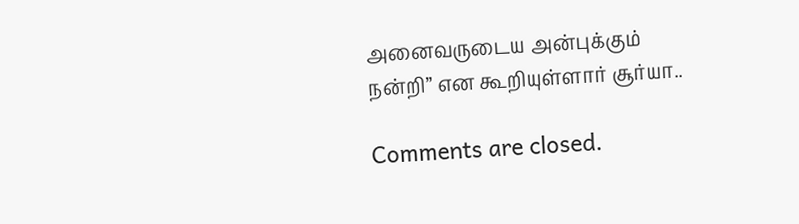அனைவருடைய அன்புக்கும் நன்றி” என கூறியுள்ளார் சூர்யா..

Comments are closed.